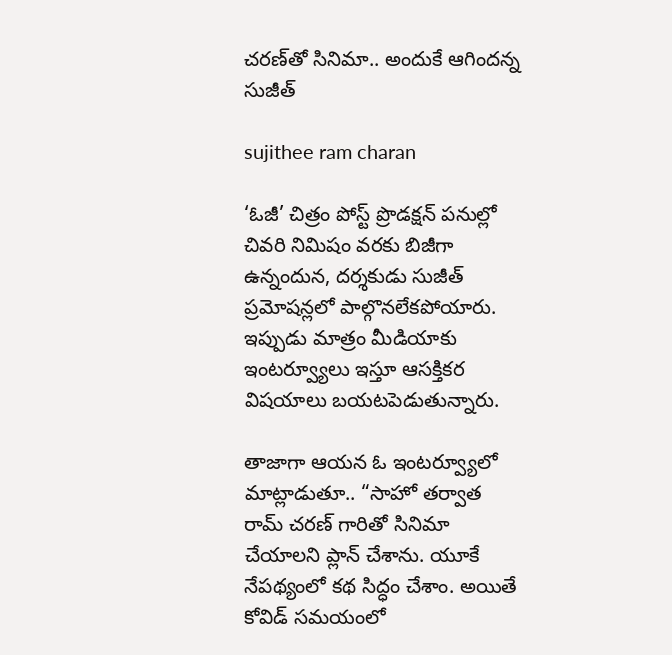చరణ్‌తో సినిమా.. అందుకే ఆగిందన్న సుజీత్

sujithee ram charan

‘ఓజీ’ చిత్రం పోస్ట్ ప్రొడక్షన్ పనుల్లో చివరి నిమిషం వరకు బిజీగా ఉన్నందున, దర్శకుడు సుజీత్ ప్రమోషన్లలో పాల్గొనలేకపోయారు. ఇప్పుడు మాత్రం మీడియాకు ఇంటర్వ్యూలు ఇస్తూ ఆసక్తికర విషయాలు బయటపెడుతున్నారు.

తాజాగా ఆయన ఓ ఇంటర్వ్యూలో మాట్లాడుతూ.. “సాహో తర్వాత రామ్ చరణ్ గారితో సినిమా చేయాలని ప్లాన్ చేశాను. యూకే నేపథ్యంలో కథ సిద్ధం చేశాం. అయితే కోవిడ్ సమయంలో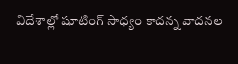విదేశాల్లో షూటింగ్ సాధ్యం కాదన్న వాదనల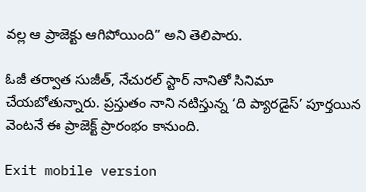వల్ల ఆ ప్రాజెక్టు ఆగిపోయింది” అని తెలిపారు.

ఓజీ తర్వాత సుజీత్, నేచురల్ స్టార్ నానితో సినిమా చేయబోతున్నారు. ప్రస్తుతం నాని నటిస్తున్న ‘ది ప్యారడైస్’ పూర్తయిన వెంటనే ఈ ప్రాజెక్ట్ ప్రారంభం కానుంది.

Exit mobile version